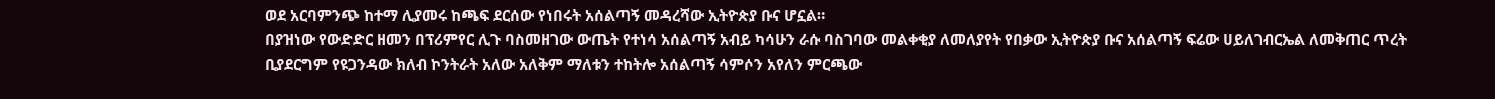ወደ አርባምንጭ ከተማ ሊያመሩ ከጫፍ ደርሰው የነበሩት አሰልጣኝ መዳረሻው ኢትዮጵያ ቡና ሆኗል።
በያዝነው የውድድር ዘመን በፕሪምየር ሊጉ ባስመዘገው ውጤት የተነሳ አሰልጣኝ አብይ ካሳሁን ራሱ ባስገባው መልቀቂያ ለመለያየት የበቃው ኢትዮጵያ ቡና አሰልጣኝ ፍሬው ሀይለገብርኤል ለመቅጠር ጥረት ቢያደርግም የዩጋንዳው ክለብ ኮንትራት አለው አለቅም ማለቱን ተከትሎ አሰልጣኝ ሳምሶን አየለን ምርጫው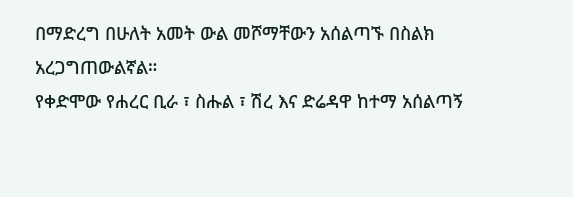በማድረግ በሁለት አመት ውል መሾማቸውን አሰልጣኙ በስልክ አረጋግጠውልኛል።
የቀድሞው የሐረር ቢራ ፣ ስሑል ፣ ሽረ እና ድሬዳዋ ከተማ አሰልጣኝ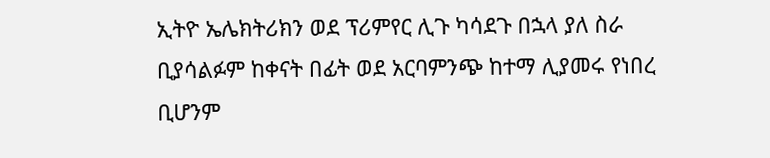ኢትዮ ኤሌክትሪክን ወደ ፕሪምየር ሊጉ ካሳደጉ በኋላ ያለ ስራ ቢያሳልፉም ከቀናት በፊት ወደ አርባምንጭ ከተማ ሊያመሩ የነበረ ቢሆንም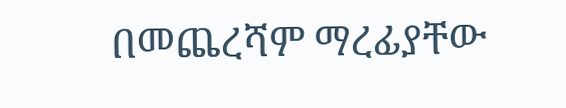በመጨረሻም ማረፊያቸው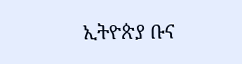ኢትዮጵያ ቡና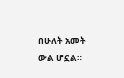በሁለት አመት ውል ሆኗል።